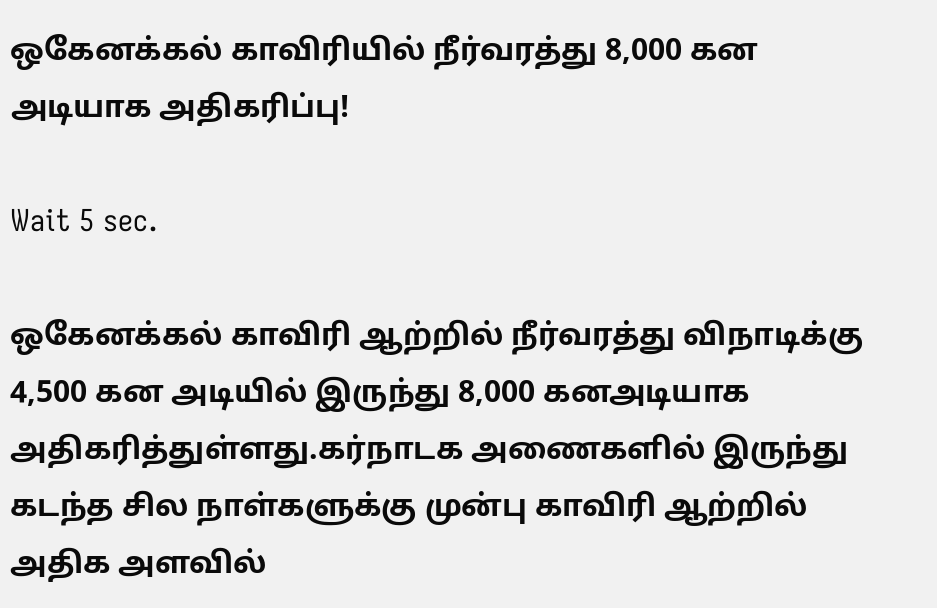ஒகேனக்கல் காவிரியில் நீர்வரத்து 8,000 கன அடியாக அதிகரிப்பு!

Wait 5 sec.

ஒகேனக்கல் காவிரி ஆற்றில் நீர்வரத்து விநாடிக்கு 4,500 கன அடியில் இருந்து 8,000 கனஅடியாக அதிகரித்துள்ளது.கர்நாடக அணைகளில் இருந்து கடந்த சில நாள்களுக்கு முன்பு காவிரி ஆற்றில் அதிக அளவில்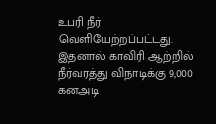உபரி நீர் வெளியேற்றப்பட்டது. இதனால் காவிரி ஆற்றில் நீர்வரத்து விநாடிக்கு 9,000 கனஅடி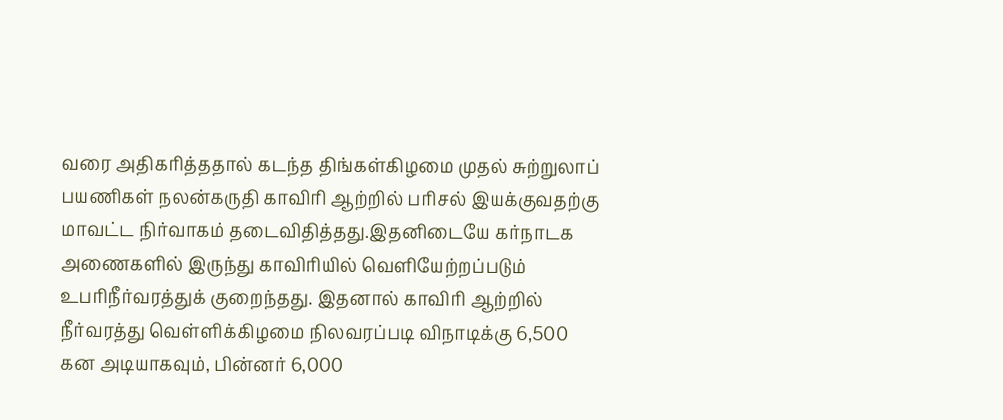வரை அதிகரித்ததால் கடந்த திங்கள்கிழமை முதல் சுற்றுலாப் பயணிகள் நலன்கருதி காவிரி ஆற்றில் பரிசல் இயக்குவதற்கு மாவட்ட நிர்வாகம் தடைவிதித்தது.இதனிடையே கர்நாடக அணைகளில் இருந்து காவிரியில் வெளியேற்றப்படும் உபரிநீர்வரத்துக் குறைந்தது. இதனால் காவிரி ஆற்றில் நீர்வரத்து வெள்ளிக்கிழமை நிலவரப்படி விநாடிக்கு 6,500 கன அடியாகவும், பின்னர் 6,000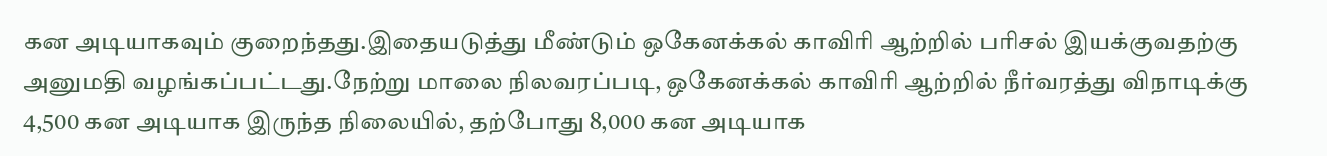கன அடியாகவும் குறைந்தது.இதையடுத்து மீண்டும் ஒகேனக்கல் காவிரி ஆற்றில் பரிசல் இயக்குவதற்கு அனுமதி வழங்கப்பட்டது.நேற்று மாலை நிலவரப்படி, ஒகேனக்கல் காவிரி ஆற்றில் நீர்வரத்து விநாடிக்கு 4,500 கன அடியாக இருந்த நிலையில், தற்போது 8,000 கன அடியாக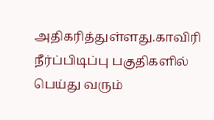அதிகரித்துள்ளது.காவிரி நீர்ப்பிடிப்பு பகுதிகளில் பெய்து வரும்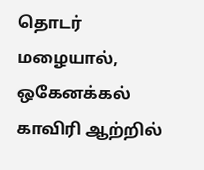தொடர் மழையால், ஒகேனக்கல் காவிரி ஆற்றில்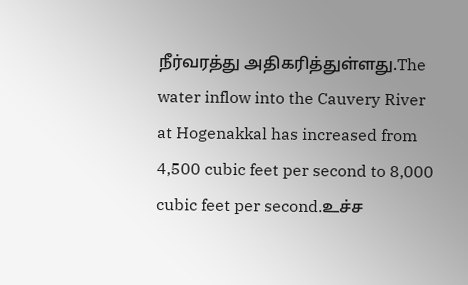நீர்வரத்து அதிகரித்துள்ளது.The water inflow into the Cauvery River at Hogenakkal has increased from 4,500 cubic feet per second to 8,000 cubic feet per second.உச்ச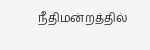நீதிமன்றத்தில்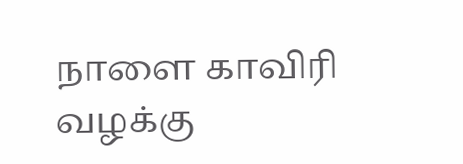நாளை காவிரி வழக்கு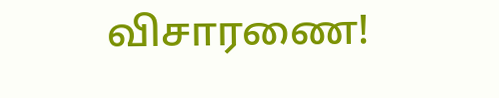விசாரணை!